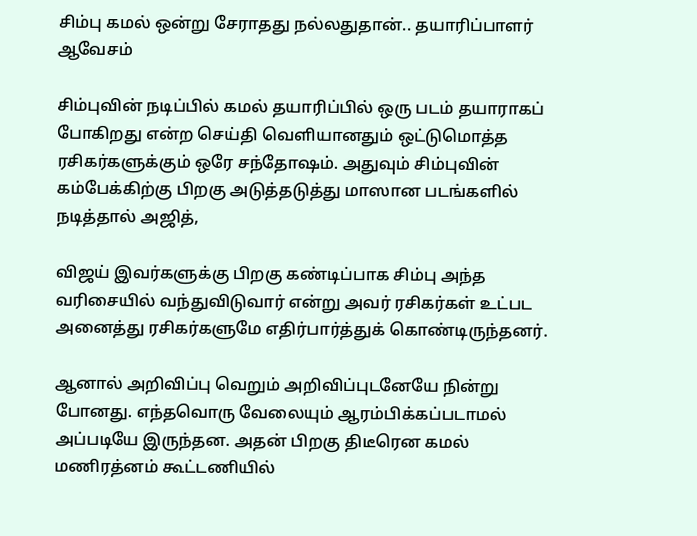சிம்பு கமல் ஒன்று சேராதது நல்லதுதான்.. தயாரிப்பாளர் ஆவேசம்

சிம்புவின் நடிப்பில் கமல் தயாரிப்பில் ஒரு படம் தயாராகப் போகிறது என்ற செய்தி வெளியானதும் ஒட்டுமொத்த ரசிகர்களுக்கும் ஒரே சந்தோஷம். அதுவும் சிம்புவின் கம்பேக்கிற்கு பிறகு அடுத்தடுத்து மாஸான படங்களில் நடித்தால் அஜித்,

விஜய் இவர்களுக்கு பிறகு கண்டிப்பாக சிம்பு அந்த வரிசையில் வந்துவிடுவார் என்று அவர் ரசிகர்கள் உட்பட அனைத்து ரசிகர்களுமே எதிர்பார்த்துக் கொண்டிருந்தனர்.

ஆனால் அறிவிப்பு வெறும் அறிவிப்புடனேயே நின்று போனது. எந்தவொரு வேலையும் ஆரம்பிக்கப்படாமல் அப்படியே இருந்தன. அதன் பிறகு திடீரென கமல் மணிரத்னம் கூட்டணியில்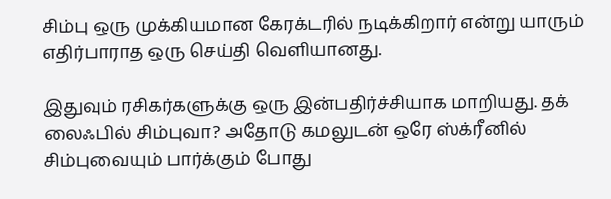சிம்பு ஒரு முக்கியமான கேரக்டரில் நடிக்கிறார் என்று யாரும் எதிர்பாராத ஒரு செய்தி வெளியானது.

இதுவும் ரசிகர்களுக்கு ஒரு இன்பதிர்ச்சியாக மாறியது. தக் லைஃபில் சிம்புவா? அதோடு கமலுடன் ஒரே ஸ்க்ரீனில் சிம்புவையும் பார்க்கும் போது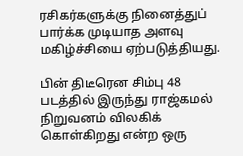ரசிகர்களுக்கு நினைத்துப் பார்க்க முடியாத அளவு மகிழ்ச்சியை ஏற்படுத்தியது.

பின் திடீரென சிம்பு 48 படத்தில் இருந்து ராஜ்கமல் நிறுவனம் விலகிக் கொள்கிறது என்ற ஒரு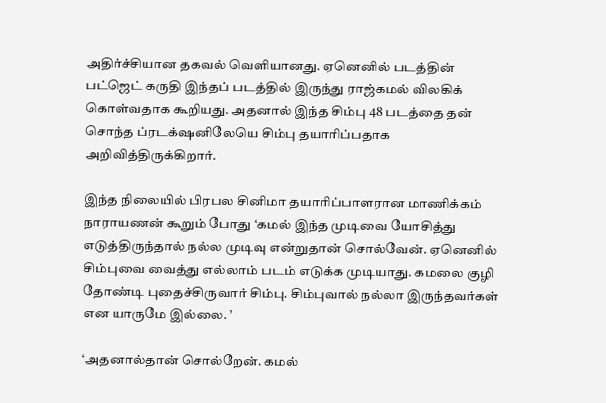அதிர்ச்சியான தகவல் வெளியானது. ஏனெனில் படத்தின் பட்ஜெட் கருதி இந்தப் படத்தில் இருந்து ராஜ்கமல் விலகிக் கொள்வதாக கூறியது. அதனால் இந்த சிம்பு 48 படத்தை தன் சொந்த ப்ரடக்‌ஷனிலேயெ சிம்பு தயாரிப்பதாக அறிவித்திருக்கிறார்.

இந்த நிலையில் பிரபல சினிமா தயாரிப்பாளரான மாணிக்கம் நாராயணன் கூறும் போது ‘கமல் இந்த முடிவை யோசித்து எடுத்திருந்தால் நல்ல முடிவு என்றுதான் சொல்வேன். ஏனெனில் சிம்புவை வைத்து எல்லாம் படம் எடுக்க முடியாது. கமலை குழி தோண்டி புதைச்சிருவார் சிம்பு. சிம்புவால் நல்லா இருந்தவர்கள் என யாருமே இல்லை. ’

‘அதனால்தான் சொல்றேன். கமல்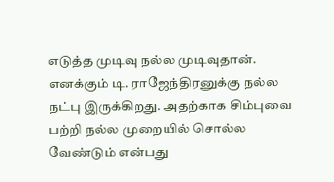எடுத்த முடிவு நல்ல முடிவுதான். எனக்கும் டி. ராஜேந்திரனுக்கு நல்ல நட்பு இருக்கிறது. அதற்காக சிம்புவை பற்றி நல்ல முறையில் சொல்ல வேண்டும் என்பது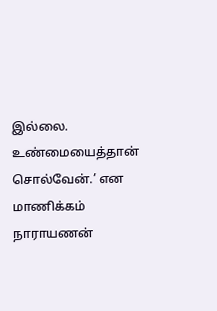இல்லை. உண்மையைத்தான் சொல்வேன்.’ என மாணிக்கம் நாராயணன்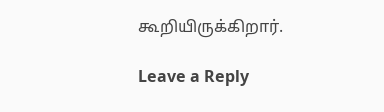கூறியிருக்கிறார்.

Leave a Reply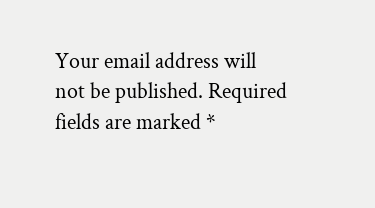Your email address will not be published. Required fields are marked *